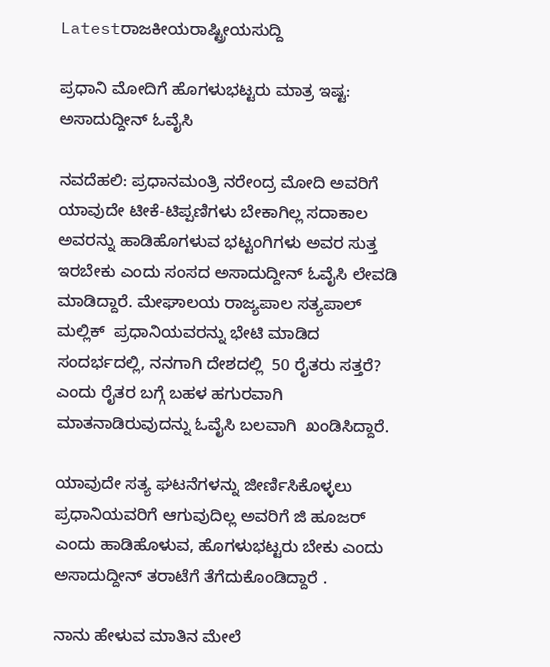Latestರಾಜಕೀಯರಾಷ್ಟ್ರೀಯಸುದ್ದಿ

ಪ್ರಧಾನಿ ಮೋದಿಗೆ ಹೊಗಳುಭಟ್ಟರು ಮಾತ್ರ ಇಷ್ಟ: ಅಸಾದುದ್ದೀನ್ ಓವೈಸಿ

ನವದೆಹಲಿ: ಪ್ರಧಾನಮಂತ್ರಿ ನರೇಂದ್ರ ಮೋದಿ ಅವರಿಗೆ ಯಾವುದೇ ಟೀಕೆ-ಟಿಪ್ಪಣಿಗಳು ಬೇಕಾಗಿಲ್ಲ ಸದಾಕಾಲ ಅವರನ್ನು ಹಾಡಿಹೊಗಳುವ ಭಟ್ಟಂಗಿಗಳು ಅವರ ಸುತ್ತ ಇರಬೇಕು ಎಂದು ಸಂಸದ ಅಸಾದುದ್ದೀನ್ ಓವೈಸಿ ಲೇವಡಿ ಮಾಡಿದ್ದಾರೆ. ಮೇಘಾಲಯ ರಾಜ್ಯಪಾಲ ಸತ್ಯಪಾಲ್ ಮಲ್ಲಿಕ್  ಪ್ರಧಾನಿಯವರನ್ನು ಭೇಟಿ ಮಾಡಿದ ಸಂದರ್ಭದಲ್ಲಿ, ನನಗಾಗಿ ದೇಶದಲ್ಲಿ  50 ರೈತರು ಸತ್ತರೆ?  ಎಂದು ರೈತರ ಬಗ್ಗೆ ಬಹಳ ಹಗುರವಾಗಿ ಮಾತನಾಡಿರುವುದನ್ನು ಓವೈಸಿ ಬಲವಾಗಿ  ಖಂಡಿಸಿದ್ದಾರೆ.

ಯಾವುದೇ ಸತ್ಯ ಘಟನೆಗಳನ್ನು ಜೀರ್ಣಿಸಿಕೊಳ್ಳಲು ಪ್ರಧಾನಿಯವರಿಗೆ ಆಗುವುದಿಲ್ಲ ಅವರಿಗೆ ಜಿ ಹೂಜರ್ ಎಂದು ಹಾಡಿಹೊಳುವ, ಹೊಗಳುಭಟ್ಟರು ಬೇಕು ಎಂದು ಅಸಾದುದ್ದೀನ್ ತರಾಟೆಗೆ ತೆಗೆದುಕೊಂಡಿದ್ದಾರೆ .

ನಾನು ಹೇಳುವ ಮಾತಿನ ಮೇಲೆ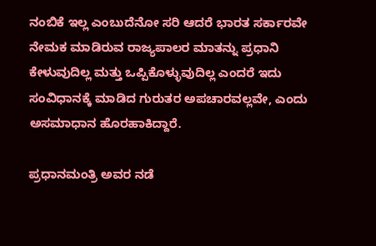ನಂಬಿಕೆ ಇಲ್ಲ ಎಂಬುದೆನೋ ಸರಿ ಆದರೆ ಭಾರತ ಸರ್ಕಾರವೇ ನೇಮಕ ಮಾಡಿರುವ ರಾಜ್ಯಪಾಲರ ಮಾತನ್ನು ಪ್ರಧಾನಿ ಕೇಳುವುದಿಲ್ಲ ಮತ್ತು ಒಪ್ಪಿಕೊಳ್ಳುವುದಿಲ್ಲ ಎಂದರೆ ಇದು ಸಂವಿಧಾನಕ್ಕೆ ಮಾಡಿದ ಗುರುತರ ಅಪಚಾರವಲ್ಲವೇ, ಎಂದು ಅಸಮಾಧಾನ ಹೊರಹಾಕಿದ್ದಾರೆ.

ಪ್ರಧಾನಮಂತ್ರಿ ಅವರ ನಡೆ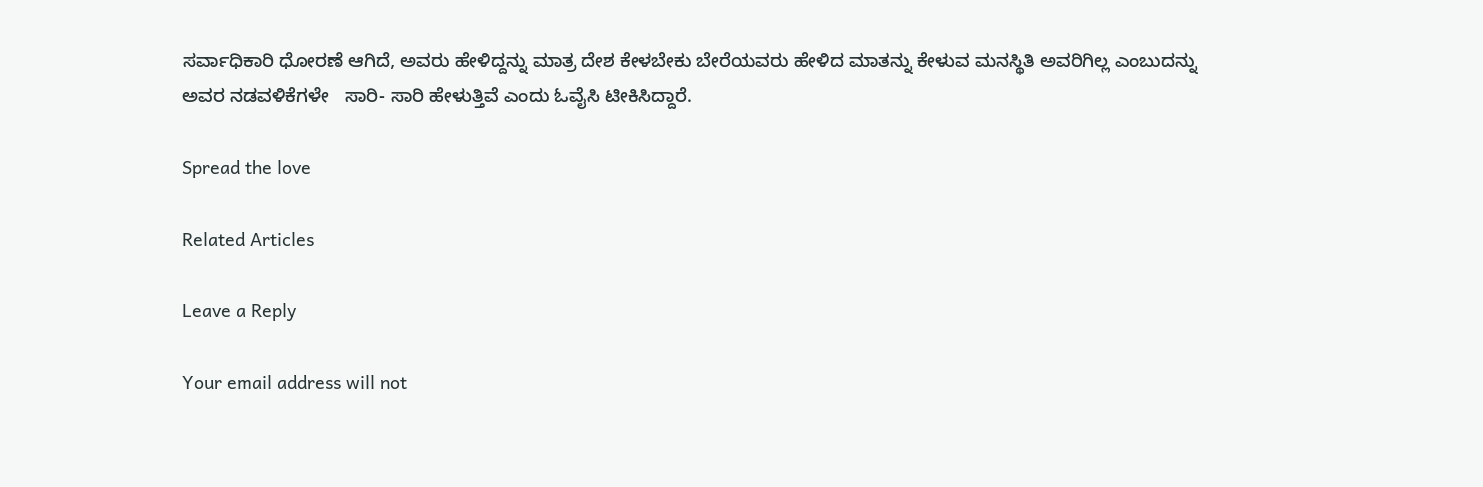ಸರ್ವಾಧಿಕಾರಿ ಧೋರಣೆ ಆಗಿದೆ, ಅವರು ಹೇಳಿದ್ದನ್ನು ಮಾತ್ರ ದೇಶ ಕೇಳಬೇಕು ಬೇರೆಯವರು ಹೇಳಿದ ಮಾತನ್ನು ಕೇಳುವ ಮನಸ್ಥಿತಿ ಅವರಿಗಿಲ್ಲ ಎಂಬುದನ್ನು ಅವರ ನಡವಳಿಕೆಗಳೇ   ಸಾರಿ- ಸಾರಿ ಹೇಳುತ್ತಿವೆ ಎಂದು ಓವೈಸಿ ಟೀಕಿಸಿದ್ದಾರೆ.

Spread the love

Related Articles

Leave a Reply

Your email address will not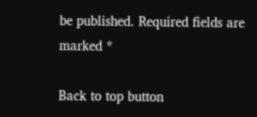be published. Required fields are marked *

Back to top button